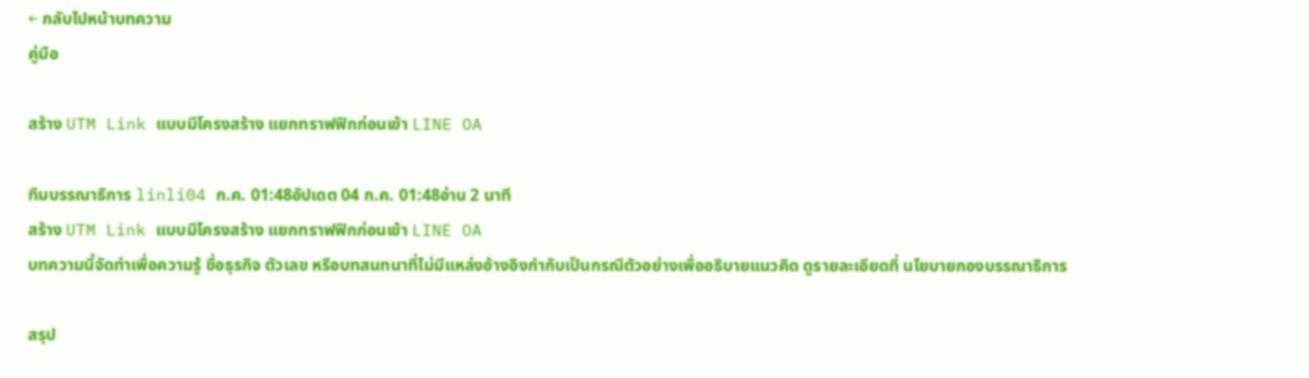← กลับไปหน้าบทความ
คู่มือ

สร้าง UTM Link แบบมีโครงสร้าง แยกทราฟฟิกก่อนเข้า LINE OA

ทีมบรรณาธิการ linli04 ก.ค. 01:48อัปเดต 04 ก.ค. 01:48อ่าน 2 นาที
สร้าง UTM Link แบบมีโครงสร้าง แยกทราฟฟิกก่อนเข้า LINE OA
บทความนี้จัดทำเพื่อความรู้ ชื่อธุรกิจ ตัวเลข หรือบทสนทนาที่ไม่มีแหล่งอ้างอิงกำกับเป็นกรณีตัวอย่างเพื่ออธิบายแนวคิด ดูรายละเอียดที่ นโยบายกองบรรณาธิการ

สรุป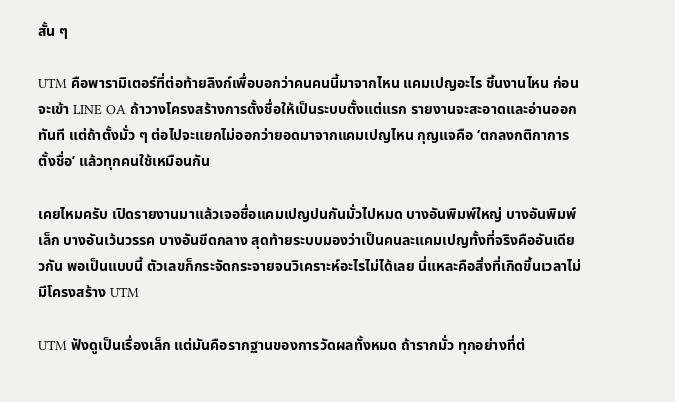สั้น ๆ

UTM คือพารามิเตอร์ที่ต่อท้ายลิงก์เพื่อบอกว่าคนคนนี้มาจากไหน แคมเปญอะไร ชิ้นงานไหน ก่อนจะเข้า LINE OA ถ้าวางโครงสร้างการตั้งชื่อให้เป็นระบบตั้งแต่แรก รายงานจะสะอาดและอ่านออกทันที แต่ถ้าตั้งมั่ว ๆ ต่อไปจะแยกไม่ออกว่ายอดมาจากแคมเปญไหน กุญแจคือ ‘ตกลงกติกาการตั้งชื่อ’ แล้วทุกคนใช้เหมือนกัน

เคยไหมครับ เปิดรายงานมาแล้วเจอชื่อแคมเปญปนกันมั่วไปหมด บางอันพิมพ์ใหญ่ บางอันพิมพ์เล็ก บางอันเว้นวรรค บางอันขีดกลาง สุดท้ายระบบมองว่าเป็นคนละแคมเปญทั้งที่จริงคืออันเดียวกัน พอเป็นแบบนี้ ตัวเลขก็กระจัดกระจายจนวิเคราะห์อะไรไม่ได้เลย นี่แหละคือสิ่งที่เกิดขึ้นเวลาไม่มีโครงสร้าง UTM

UTM ฟังดูเป็นเรื่องเล็ก แต่มันคือรากฐานของการวัดผลทั้งหมด ถ้ารากมั่ว ทุกอย่างที่ต่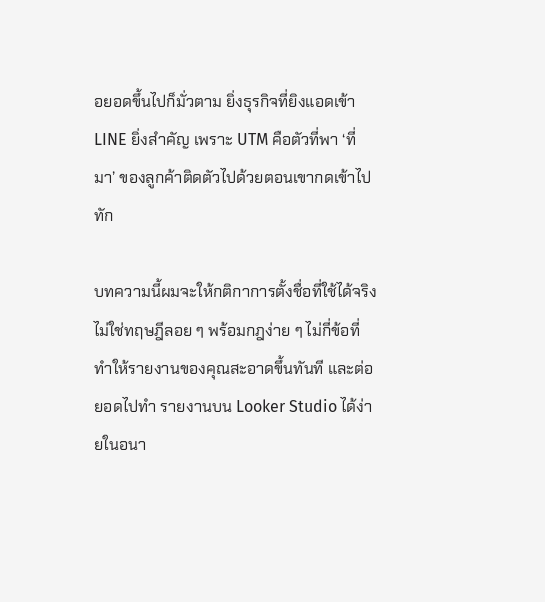อยอดขึ้นไปก็มั่วตาม ยิ่งธุรกิจที่ยิงแอดเข้า LINE ยิ่งสำคัญ เพราะ UTM คือตัวที่พา ‘ที่มา’ ของลูกค้าติดตัวไปด้วยตอนเขากดเข้าไปทัก

บทความนี้ผมจะให้กติกาการตั้งชื่อที่ใช้ได้จริง ไม่ใช่ทฤษฎีลอย ๆ พร้อมกฎง่าย ๆ ไม่กี่ข้อที่ทำให้รายงานของคุณสะอาดขึ้นทันที และต่อยอดไปทำ รายงานบน Looker Studio ได้ง่ายในอนา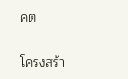คต

โครงสร้า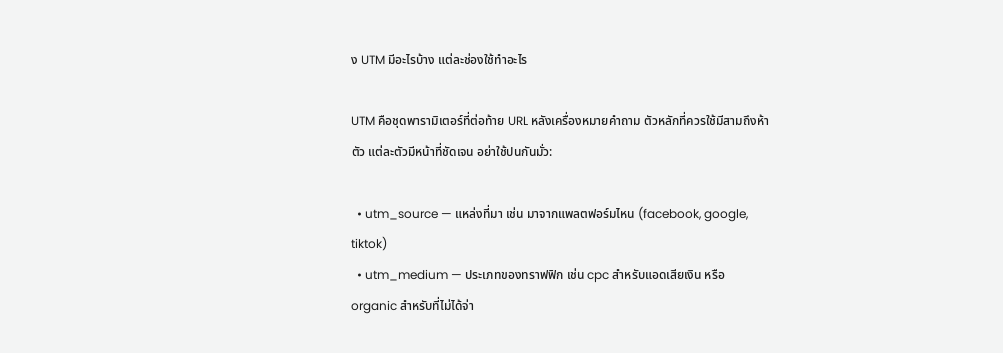ง UTM มีอะไรบ้าง แต่ละช่องใช้ทำอะไร

UTM คือชุดพารามิเตอร์ที่ต่อท้าย URL หลังเครื่องหมายคำถาม ตัวหลักที่ควรใช้มีสามถึงห้าตัว แต่ละตัวมีหน้าที่ชัดเจน อย่าใช้ปนกันมั่ว:

  • utm_source — แหล่งที่มา เช่น มาจากแพลตฟอร์มไหน (facebook, google, tiktok)
  • utm_medium — ประเภทของทราฟฟิก เช่น cpc สำหรับแอดเสียเงิน หรือ organic สำหรับที่ไม่ได้จ่า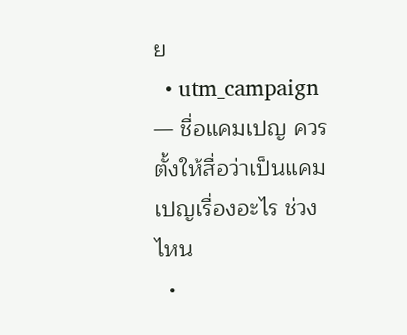ย
  • utm_campaign — ชื่อแคมเปญ ควรตั้งให้สื่อว่าเป็นแคมเปญเรื่องอะไร ช่วงไหน
  •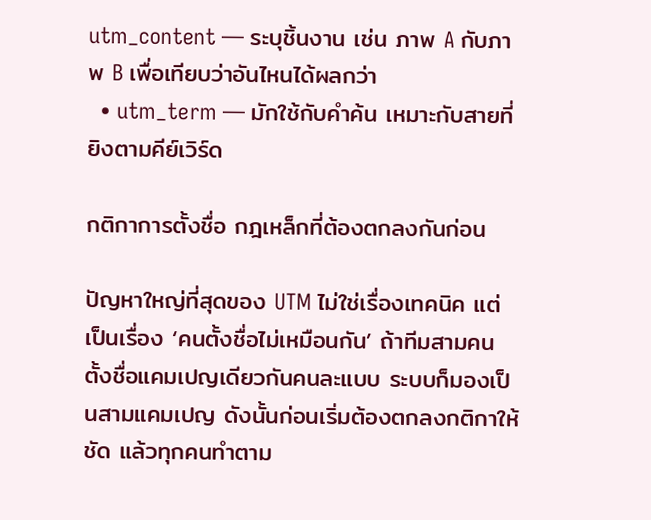utm_content — ระบุชิ้นงาน เช่น ภาพ A กับภาพ B เพื่อเทียบว่าอันไหนได้ผลกว่า
  • utm_term — มักใช้กับคำค้น เหมาะกับสายที่ยิงตามคีย์เวิร์ด

กติกาการตั้งชื่อ กฎเหล็กที่ต้องตกลงกันก่อน

ปัญหาใหญ่ที่สุดของ UTM ไม่ใช่เรื่องเทคนิค แต่เป็นเรื่อง ‘คนตั้งชื่อไม่เหมือนกัน’ ถ้าทีมสามคนตั้งชื่อแคมเปญเดียวกันคนละแบบ ระบบก็มองเป็นสามแคมเปญ ดังนั้นก่อนเริ่มต้องตกลงกติกาให้ชัด แล้วทุกคนทำตาม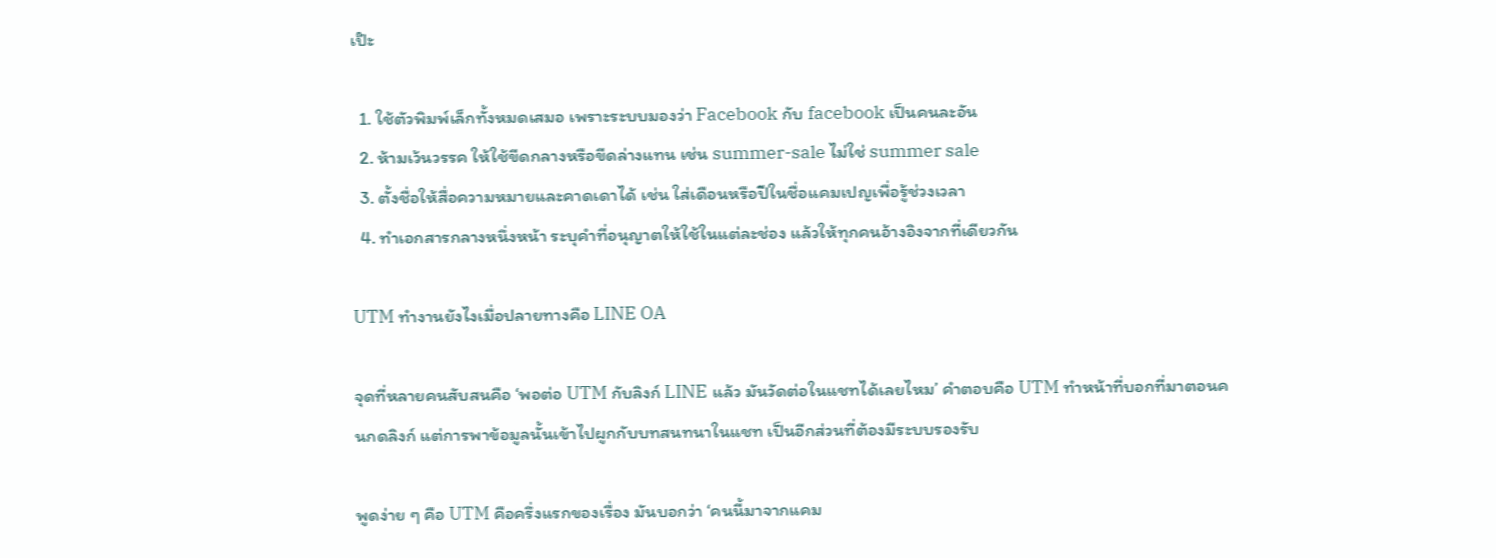เป๊ะ

  1. ใช้ตัวพิมพ์เล็กทั้งหมดเสมอ เพราะระบบมองว่า Facebook กับ facebook เป็นคนละอัน
  2. ห้ามเว้นวรรค ให้ใช้ขีดกลางหรือขีดล่างแทน เช่น summer-sale ไม่ใช่ summer sale
  3. ตั้งชื่อให้สื่อความหมายและคาดเดาได้ เช่น ใส่เดือนหรือปีในชื่อแคมเปญเพื่อรู้ช่วงเวลา
  4. ทำเอกสารกลางหนึ่งหน้า ระบุคำที่อนุญาตให้ใช้ในแต่ละช่อง แล้วให้ทุกคนอ้างอิงจากที่เดียวกัน

UTM ทำงานยังไงเมื่อปลายทางคือ LINE OA

จุดที่หลายคนสับสนคือ ‘พอต่อ UTM กับลิงก์ LINE แล้ว มันวัดต่อในแชทได้เลยไหม’ คำตอบคือ UTM ทำหน้าที่บอกที่มาตอนคนกดลิงก์ แต่การพาข้อมูลนั้นเข้าไปผูกกับบทสนทนาในแชท เป็นอีกส่วนที่ต้องมีระบบรองรับ

พูดง่าย ๆ คือ UTM คือครึ่งแรกของเรื่อง มันบอกว่า ‘คนนี้มาจากแคม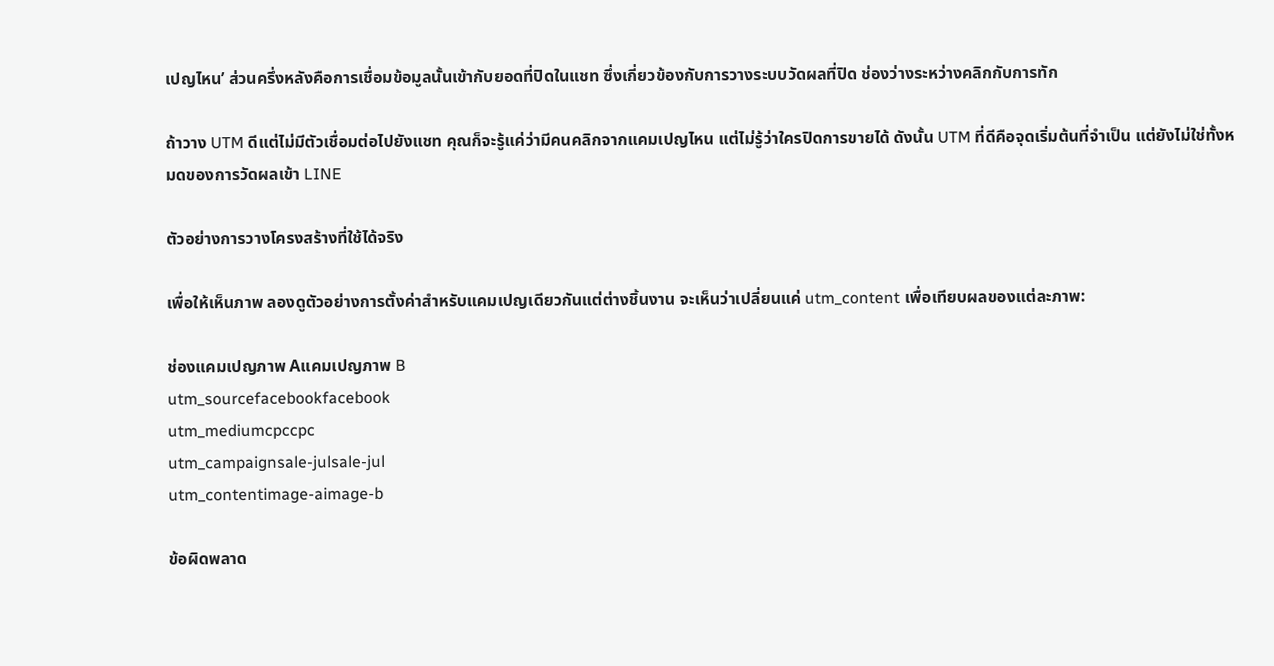เปญไหน’ ส่วนครึ่งหลังคือการเชื่อมข้อมูลนั้นเข้ากับยอดที่ปิดในแชท ซึ่งเกี่ยวข้องกับการวางระบบวัดผลที่ปิด ช่องว่างระหว่างคลิกกับการทัก

ถ้าวาง UTM ดีแต่ไม่มีตัวเชื่อมต่อไปยังแชท คุณก็จะรู้แค่ว่ามีคนคลิกจากแคมเปญไหน แต่ไม่รู้ว่าใครปิดการขายได้ ดังนั้น UTM ที่ดีคือจุดเริ่มต้นที่จำเป็น แต่ยังไม่ใช่ทั้งหมดของการวัดผลเข้า LINE

ตัวอย่างการวางโครงสร้างที่ใช้ได้จริง

เพื่อให้เห็นภาพ ลองดูตัวอย่างการตั้งค่าสำหรับแคมเปญเดียวกันแต่ต่างชิ้นงาน จะเห็นว่าเปลี่ยนแค่ utm_content เพื่อเทียบผลของแต่ละภาพ:

ช่องแคมเปญภาพ Aแคมเปญภาพ B
utm_sourcefacebookfacebook
utm_mediumcpccpc
utm_campaignsale-julsale-jul
utm_contentimage-aimage-b

ข้อผิดพลาด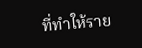ที่ทำให้ราย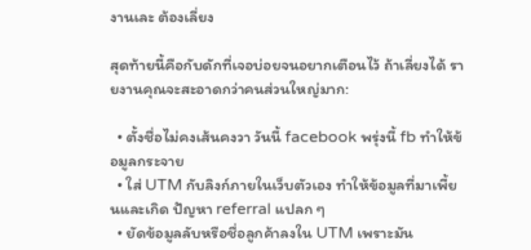งานเละ ต้องเลี่ยง

สุดท้ายนี้คือกับดักที่เจอบ่อยจนอยากเตือนไว้ ถ้าเลี่ยงได้ รายงานคุณจะสะอาดกว่าคนส่วนใหญ่มาก:

  • ตั้งชื่อไม่คงเส้นคงวา วันนี้ facebook พรุ่งนี้ fb ทำให้ข้อมูลกระจาย
  • ใส่ UTM กับลิงก์ภายในเว็บตัวเอง ทำให้ข้อมูลที่มาเพี้ยนและเกิด ปัญหา referral แปลก ๆ
  • ยัดข้อมูลลับหรือชื่อลูกค้าลงใน UTM เพราะมัน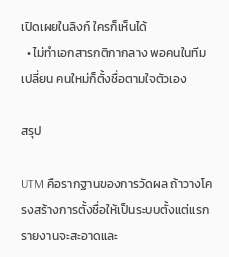เปิดเผยในลิงก์ ใครก็เห็นได้
  • ไม่ทำเอกสารกติกากลาง พอคนในทีมเปลี่ยน คนใหม่ก็ตั้งชื่อตามใจตัวเอง

สรุป

UTM คือรากฐานของการวัดผล ถ้าวางโครงสร้างการตั้งชื่อให้เป็นระบบตั้งแต่แรก รายงานจะสะอาดและ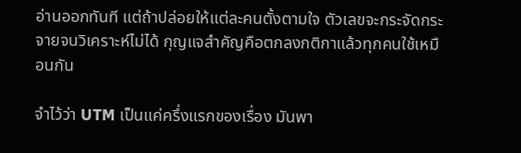อ่านออกทันที แต่ถ้าปล่อยให้แต่ละคนตั้งตามใจ ตัวเลขจะกระจัดกระจายจนวิเคราะห์ไม่ได้ กุญแจสำคัญคือตกลงกติกาแล้วทุกคนใช้เหมือนกัน

จำไว้ว่า UTM เป็นแค่ครึ่งแรกของเรื่อง มันพา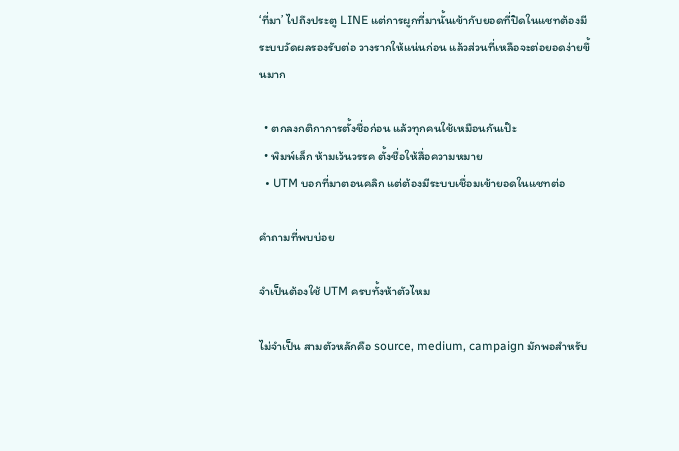‘ที่มา’ ไปถึงประตู LINE แต่การผูกที่มานั้นเข้ากับยอดที่ปิดในแชทต้องมีระบบวัดผลรองรับต่อ วางรากให้แน่นก่อน แล้วส่วนที่เหลือจะต่อยอดง่ายขึ้นมาก

  • ตกลงกติกาการตั้งชื่อก่อน แล้วทุกคนใช้เหมือนกันเป๊ะ
  • พิมพ์เล็ก ห้ามเว้นวรรค ตั้งชื่อให้สื่อความหมาย
  • UTM บอกที่มาตอนคลิก แต่ต้องมีระบบเชื่อมเข้ายอดในแชทต่อ

คำถามที่พบบ่อย

จำเป็นต้องใช้ UTM ครบทั้งห้าตัวไหม

ไม่จำเป็น สามตัวหลักคือ source, medium, campaign มักพอสำหรับ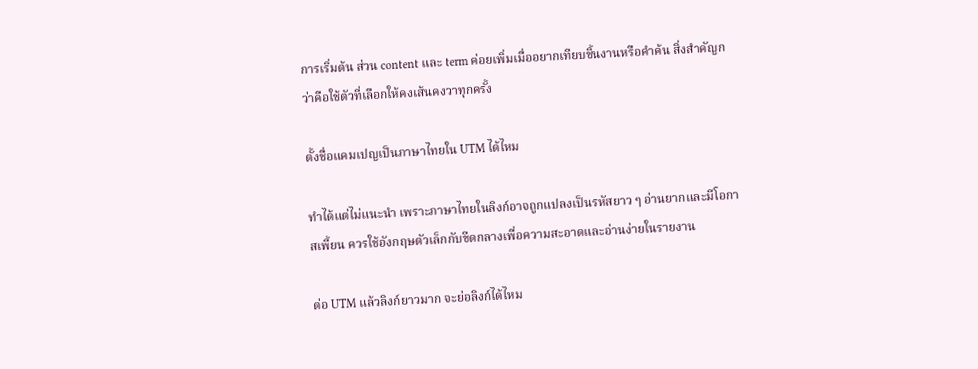การเริ่มต้น ส่วน content และ term ค่อยเพิ่มเมื่ออยากเทียบชิ้นงานหรือคำค้น สิ่งสำคัญกว่าคือใช้ตัวที่เลือกให้คงเส้นคงวาทุกครั้ง

ตั้งชื่อแคมเปญเป็นภาษาไทยใน UTM ได้ไหม

ทำได้แต่ไม่แนะนำ เพราะภาษาไทยในลิงก์อาจถูกแปลงเป็นรหัสยาว ๆ อ่านยากและมีโอกาสเพี้ยน ควรใช้อังกฤษตัวเล็กกับขีดกลางเพื่อความสะอาดและอ่านง่ายในรายงาน

ต่อ UTM แล้วลิงก์ยาวมาก จะย่อลิงก์ได้ไหม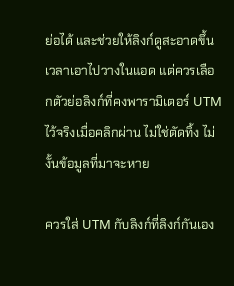ย่อได้ และช่วยให้ลิงก์ดูสะอาดขึ้นเวลาเอาไปวางในแอด แต่ควรเลือกตัวย่อลิงก์ที่คงพารามิเตอร์ UTM ไว้จริงเมื่อคลิกผ่าน ไม่ใช่ตัดทิ้ง ไม่งั้นข้อมูลที่มาจะหาย

ควรใส่ UTM กับลิงก์ที่ลิงก์กันเอง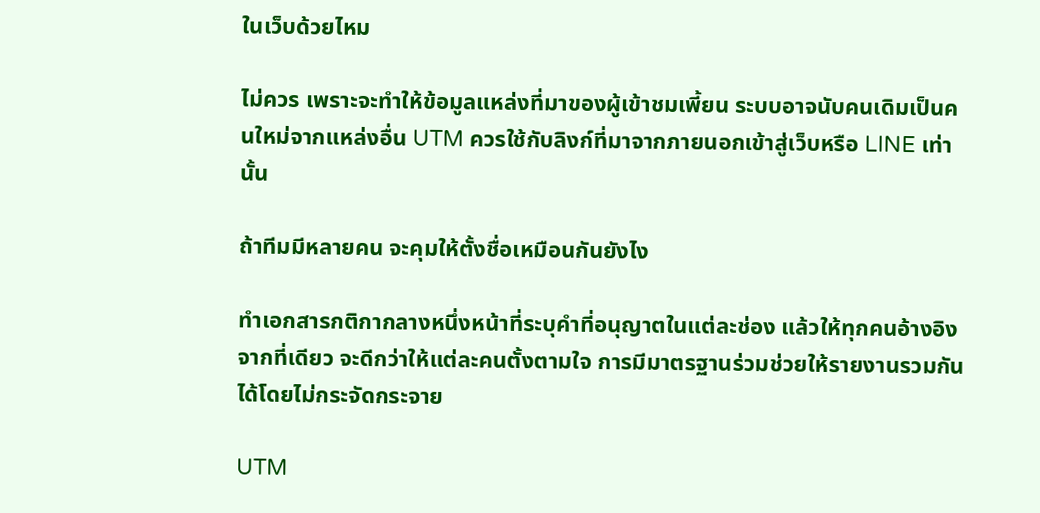ในเว็บด้วยไหม

ไม่ควร เพราะจะทำให้ข้อมูลแหล่งที่มาของผู้เข้าชมเพี้ยน ระบบอาจนับคนเดิมเป็นคนใหม่จากแหล่งอื่น UTM ควรใช้กับลิงก์ที่มาจากภายนอกเข้าสู่เว็บหรือ LINE เท่านั้น

ถ้าทีมมีหลายคน จะคุมให้ตั้งชื่อเหมือนกันยังไง

ทำเอกสารกติกากลางหนึ่งหน้าที่ระบุคำที่อนุญาตในแต่ละช่อง แล้วให้ทุกคนอ้างอิงจากที่เดียว จะดีกว่าให้แต่ละคนตั้งตามใจ การมีมาตรฐานร่วมช่วยให้รายงานรวมกันได้โดยไม่กระจัดกระจาย

UTM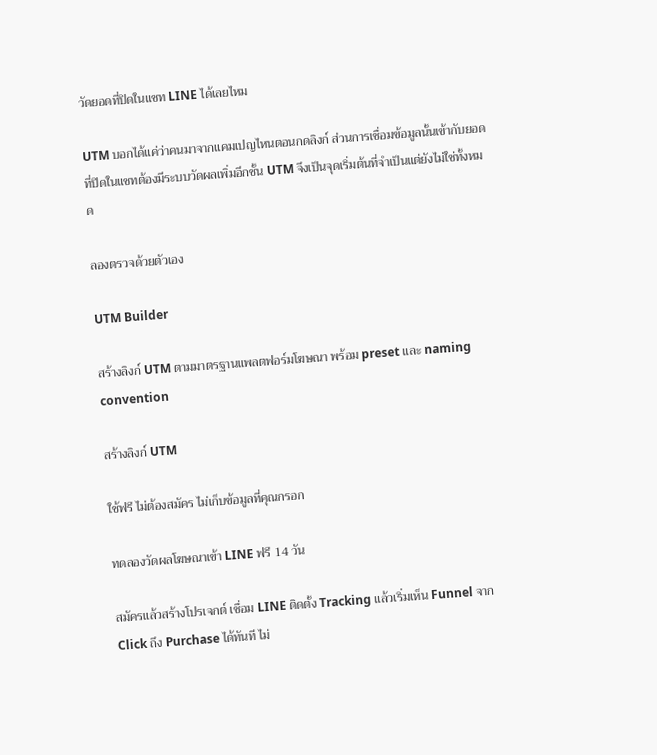วัดยอดที่ปิดในแชท LINE ได้เลยไหม

UTM บอกได้แค่ว่าคนมาจากแคมเปญไหนตอนกดลิงก์ ส่วนการเชื่อมข้อมูลนั้นเข้ากับยอดที่ปิดในแชทต้องมีระบบวัดผลเพิ่มอีกชั้น UTM จึงเป็นจุดเริ่มต้นที่จำเป็นแต่ยังไม่ใช่ทั้งหมด

ลองตรวจด้วยตัวเอง

UTM Builder

สร้างลิงก์ UTM ตามมาตรฐานแพลตฟอร์มโฆษณา พร้อม preset และ naming convention

สร้างลิงก์ UTM

ใช้ฟรี ไม่ต้องสมัคร ไม่เก็บข้อมูลที่คุณกรอก

ทดลองวัดผลโฆษณาเข้า LINE ฟรี 14 วัน

สมัครแล้วสร้างโปรเจกต์ เชื่อม LINE ติดตั้ง Tracking แล้วเริ่มเห็น Funnel จาก Click ถึง Purchase ได้ทันที ไม่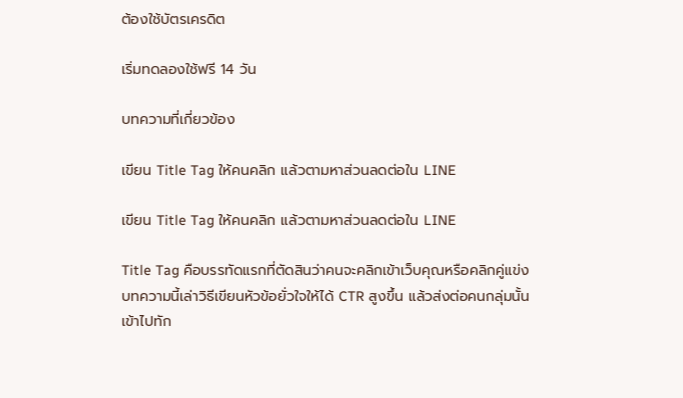ต้องใช้บัตรเครดิต

เริ่มทดลองใช้ฟรี 14 วัน

บทความที่เกี่ยวข้อง

เขียน Title Tag ให้คนคลิก แล้วตามหาส่วนลดต่อใน LINE

เขียน Title Tag ให้คนคลิก แล้วตามหาส่วนลดต่อใน LINE

Title Tag คือบรรทัดแรกที่ตัดสินว่าคนจะคลิกเข้าเว็บคุณหรือคลิกคู่แข่ง บทความนี้เล่าวิธีเขียนหัวข้อยั่วใจให้ได้ CTR สูงขึ้น แล้วส่งต่อคนกลุ่มนั้นเข้าไปทัก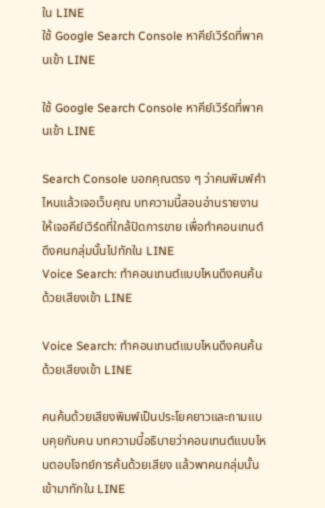ใน LINE
ใช้ Google Search Console หาคีย์เวิร์ดที่พาคนเข้า LINE

ใช้ Google Search Console หาคีย์เวิร์ดที่พาคนเข้า LINE

Search Console บอกคุณตรง ๆ ว่าคนพิมพ์คำไหนแล้วเจอเว็บคุณ บทความนี้สอนอ่านรายงานให้เจอคีย์เวิร์ดที่ใกล้ปิดการขาย เพื่อทำคอนเทนต์ดึงคนกลุ่มนั้นไปทักใน LINE
Voice Search: ทำคอนเทนต์แบบไหนดึงคนค้นด้วยเสียงเข้า LINE

Voice Search: ทำคอนเทนต์แบบไหนดึงคนค้นด้วยเสียงเข้า LINE

คนค้นด้วยเสียงพิมพ์เป็นประโยคยาวและถามแบบคุยกับคน บทความนี้อธิบายว่าคอนเทนต์แบบไหนตอบโจทย์การค้นด้วยเสียง แล้วพาคนกลุ่มนั้นเข้ามาทักใน LINE